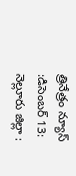త్రినేత్రం న్యూస్ :డిసెంబర్ 13: నెల్లూరు జిల్లా :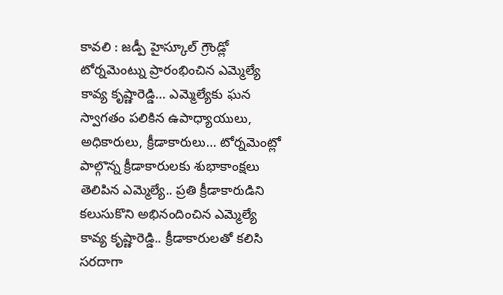కావలి : జడ్పీ హైస్కూల్ గ్రౌండ్లో టోర్నమెంట్ను ప్రారంభించిన ఎమ్మెల్యే కావ్య కృష్ణారెడ్డి… ఎమ్మెల్యేకు ఘన స్వాగతం పలికిన ఉపాధ్యాయులు, అధికారులు, క్రీడాకారులు… టోర్నమెంట్లో పాల్గొన్న క్రీడాకారులకు శుభాకాంక్షలు తెలిపిన ఎమ్మెల్యే.. ప్రతి క్రీడాకారుడిని కలుసుకొని అభినందించిన ఎమ్మెల్యే కావ్య కృష్ణారెడ్డి.. క్రీడాకారులతో కలిసి సరదాగా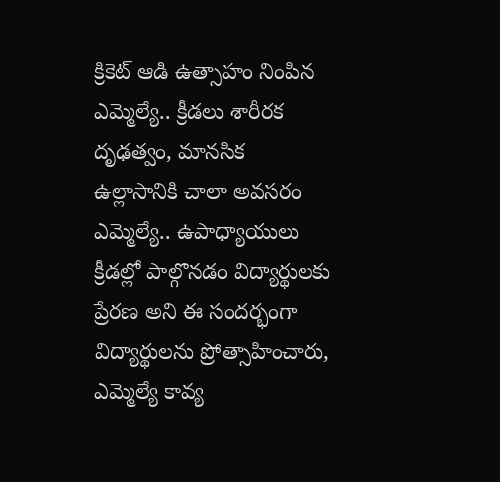క్రికెట్ ఆడి ఉత్సాహం నింపిన ఎమ్మెల్యే.. క్రీడలు శారీరక దృఢత్వం, మానసిక ఉల్లాసానికి చాలా అవసరం ఎమ్మెల్యే.. ఉపాధ్యాయులు క్రీడల్లో పాల్గొనడం విద్యార్థులకు ప్రేరణ అని ఈ సందర్భంగా విద్యార్థులను ప్రోత్సాహించారు, ఎమ్మెల్యే కావ్య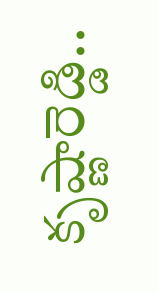కృష్ణారెడ్డి..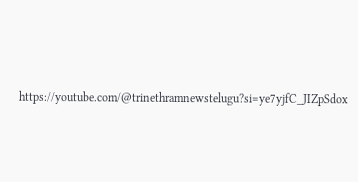https://youtube.com/@trinethramnewstelugu?si=ye7yjfC_JIZpSdox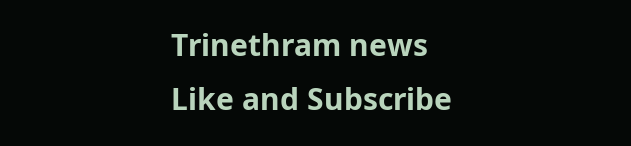Trinethram news
Like and Subscribe